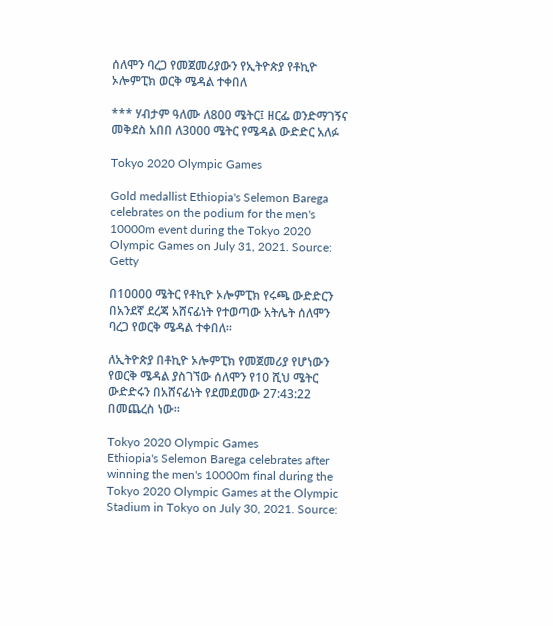ሰለሞን ባረጋ የመጀመሪያውን የኢትዮጵያ የቶኪዮ ኦሎምፒክ ወርቅ ሜዳል ተቀበለ

*** ሃብታም ዓለሙ ለ800 ሜትር፤ ዘርፌ ወንድማገኝና መቅደስ አበበ ለ3000 ሜትር የሜዳል ውድድር አለፉ

Tokyo 2020 Olympic Games

Gold medallist Ethiopia's Selemon Barega celebrates on the podium for the men's 10000m event during the Tokyo 2020 Olympic Games on July 31, 2021. Source: Getty

በ10000 ሜትር የቶኪዮ ኦሎምፒክ የሩጫ ውድድርን በአንደኛ ደረጃ አሸናፊነት የተወጣው አትሌት ሰለሞን ባረጋ የወርቅ ሜዳል ተቀበለ።

ለኢትዮጵያ በቶኪዮ ኦሎምፒክ የመጀመሪያ የሆነውን የወርቅ ሜዳል ያስገኘው ሰለሞን የ10 ሺህ ሜትር ውድድሩን በአሸናፊነት የደመደመው 27:43:22 በመጨረስ ነው።

Tokyo 2020 Olympic Games
Ethiopia's Selemon Barega celebrates after winning the men's 10000m final during the Tokyo 2020 Olympic Games at the Olympic Stadium in Tokyo on July 30, 2021. Source: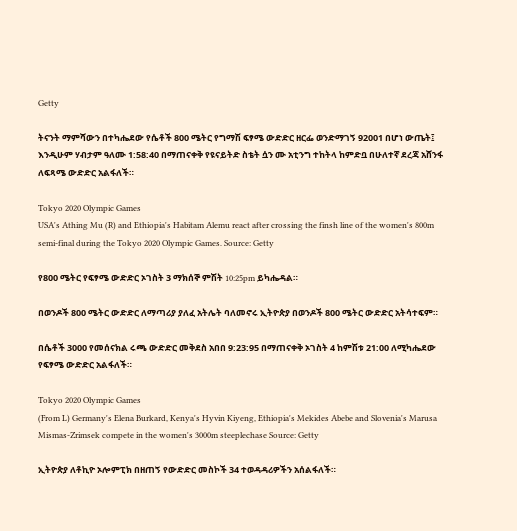Getty

ትናንት ማምሻውን በተካሔደው የሴቶች 800 ሜትር የግማሽ ፍፃሜ ውድድር ዘርፌ ወንድማገኝ 92001 በሆነ ውጤት፤ እንዲሁም ሃብታም ዓለሙ 1:58:40 በማጠናቀቅ የዩናይትድ ስቴት ሷን ሙ አቲንግ ተከትላ ከምድቧ በሁለተኛ ደረጃ አሸንፋ ለፍጻሜ ውድድር አልፋለች።

Tokyo 2020 Olympic Games
USA's Athing Mu (R) and Ethiopia's Habitam Alemu react after crossing the finsh line of the women's 800m semi-final during the Tokyo 2020 Olympic Games. Source: Getty

የ800 ሜትር የፍፃሜ ውድድር ኦገስት 3 ማክሰኞ ምሽት 10:25pm ይካሔዳል።

በወንዶች 800 ሜትር ውድድር ለማጣሪያ ያለፈ አትሌት ባለመኖሩ ኢትዮጵያ በወንዶች 800 ሜትር ውድድር አትሳተፍም።

በሴቶች 3000 የመሰናክል ሩጫ ውድድር መቅደስ አበበ 9:23:95 በማጠናቀቅ ኦገስት 4 ከምሽቱ 21:00 ለሚካሔደው የፍፃሜ ውድድር አልፋለች።

Tokyo 2020 Olympic Games
(From L) Germany's Elena Burkard, Kenya's Hyvin Kiyeng, Ethiopia's Mekides Abebe and Slovenia's Marusa Mismas-Zrimsek compete in the women's 3000m steeplechase Source: Getty

ኢትዮጵያ ለቶኪዮ ኦሎምፒክ በዘጠኝ የውድድር መስኮች 34 ተወዳዳሪዎችን አሰልፋለች።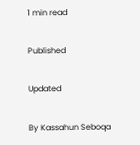1 min read

Published

Updated

By Kassahun Seboqa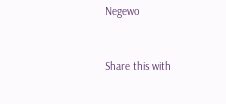Negewo


Share this with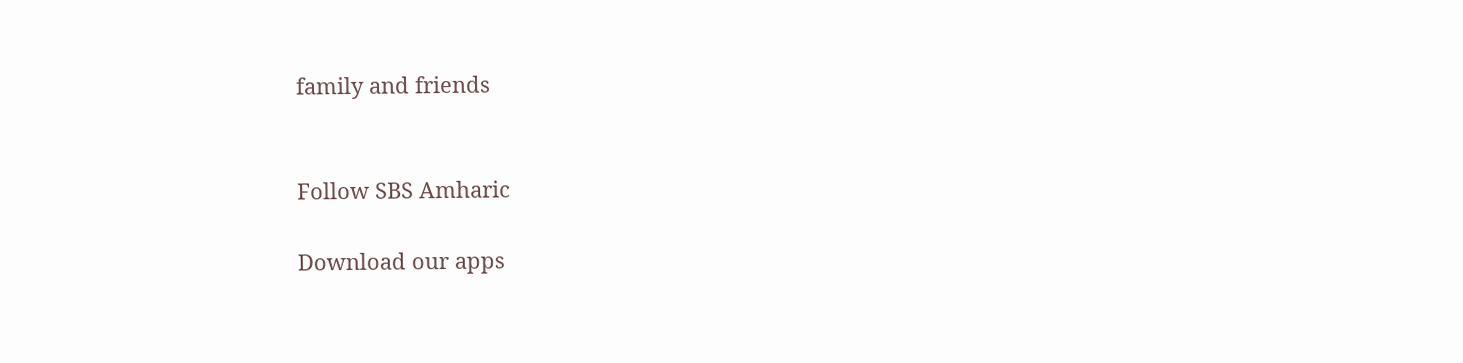family and friends


Follow SBS Amharic

Download our apps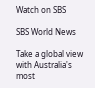Watch on SBS

SBS World News

Take a global view with Australia's most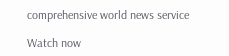comprehensive world news service

Watch now